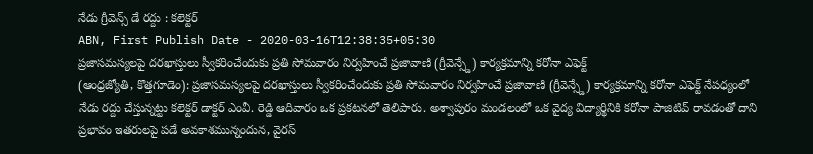నేడు గ్రీవెన్స్ డే రద్దు : కలెక్టర్
ABN, First Publish Date - 2020-03-16T12:38:35+05:30
ప్రజాసమస్యలపై దరఖాస్తులు స్వీకరించేందుకు ప్రతి సోమవారం నిర్వహించే ప్రజావాణి (గ్రీవెన్స్డే) కార్యక్రమాన్ని కరోనా ఎఫెక్ట్
(ఆంధ్రజ్యోతి, కొత్తగూడెం): ప్రజాసమస్యలపై దరఖాస్తులు స్వీకరించేందుకు ప్రతి సోమవారం నిర్వహించే ప్రజావాణి (గ్రీవెన్స్డే) కార్యక్రమాన్ని కరోనా ఎఫెక్ట్ నేపధ్యంలో నేడు రద్దు చేస్తున్నట్టు కలెక్టర్ డాక్టర్ ఎంవీ. రెడ్డి ఆదివారం ఒక ప్రకటనలో తెలిపారు. అశ్వాపురం మండలంలో ఒక వైద్య విద్యార్థినికి కరోనా పాజిటివ్ రావడంతో దాని ప్రభావం ఇతరులపై పడే అవకాశమున్నందున, వైరస్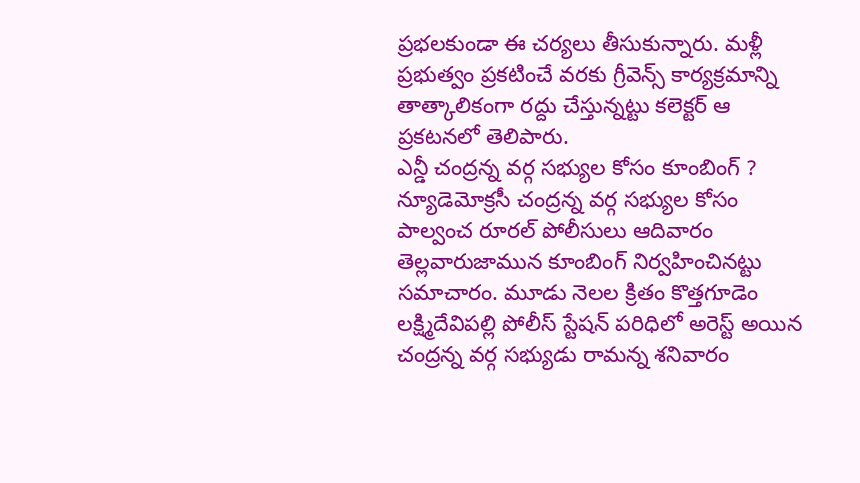ప్రభలకుండా ఈ చర్యలు తీసుకున్నారు. మళ్లీ ప్రభుత్వం ప్రకటించే వరకు గ్రీవెన్స్ కార్యక్రమాన్ని తాత్కాలికంగా రద్దు చేస్తున్నట్టు కలెక్టర్ ఆ ప్రకటనలో తెలిపారు.
ఎన్డీ చంద్రన్న వర్గ సభ్యుల కోసం కూంబింగ్ ?
న్యూడెమోక్రసీ చంద్రన్న వర్గ సభ్యుల కోసం పాల్వంచ రూరల్ పోలీసులు ఆదివారం తెల్లవారుజామున కూంబింగ్ నిర్వహించినట్టు సమాచారం. మూడు నెలల క్రితం కొత్తగూడెం లక్ష్మిదేవిపల్లి పోలీస్ స్టేషన్ పరిధిలో అరెస్ట్ అయిన చంద్రన్న వర్గ సభ్యుడు రామన్న శనివారం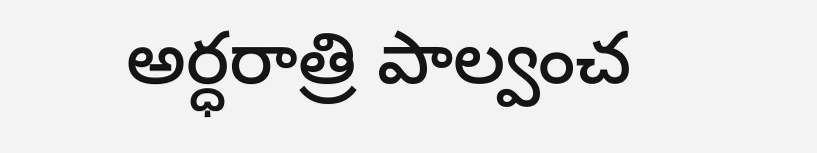అర్ధరాత్రి పాల్వంచ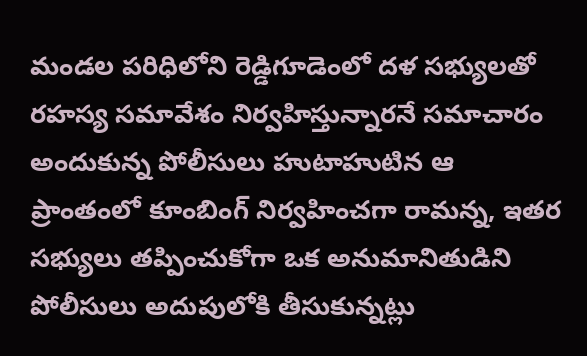మండల పరిధిలోని రెడ్డిగూడెంలో దళ సభ్యులతో రహస్య సమావేశం నిర్వహిస్తున్నారనే సమాచారం అందుకున్న పోలీసులు హుటాహుటిన ఆ ప్రాంతంలో కూంబింగ్ నిర్వహించగా రామన్న, ఇతర సభ్యులు తప్పించుకోగా ఒక అనుమానితుడిని పోలీసులు అదుపులోకి తీసుకున్నట్లు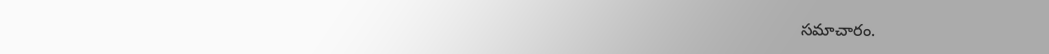సమాచారం.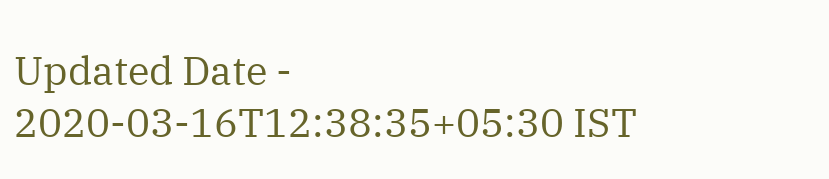Updated Date - 2020-03-16T12:38:35+05:30 IST